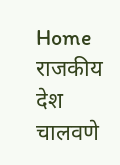Home राजकीय देश चालवणे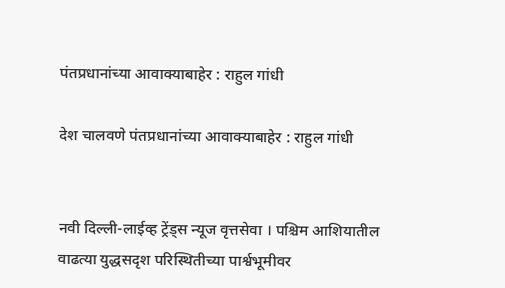पंतप्रधानांच्या आवाक्याबाहेर : राहुल गांधी

देश चालवणे पंतप्रधानांच्या आवाक्याबाहेर : राहुल गांधी


नवी दिल्ली-लाईव्ह ट्रेंड्स न्यूज वृत्तसेवा । पश्चिम आशियातील वाढत्या युद्धसदृश परिस्थितीच्या पार्श्वभूमीवर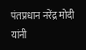पंतप्रधान नरेंद्र मोदी यांनी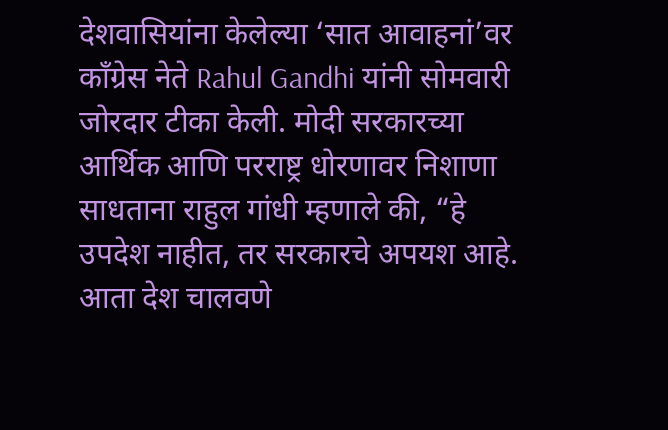देशवासियांना केलेल्या ‘सात आवाहनां’वर काँग्रेस नेते Rahul Gandhi यांनी सोमवारी जोरदार टीका केली. मोदी सरकारच्या आर्थिक आणि परराष्ट्र धोरणावर निशाणा साधताना राहुल गांधी म्हणाले की, “हे उपदेश नाहीत, तर सरकारचे अपयश आहे. आता देश चालवणे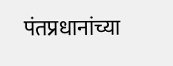पंतप्रधानांच्या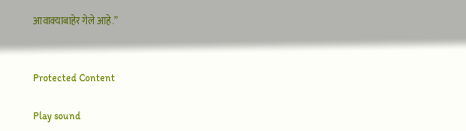आवाक्याबाहेर गेले आहे.”


Protected Content

Play sound